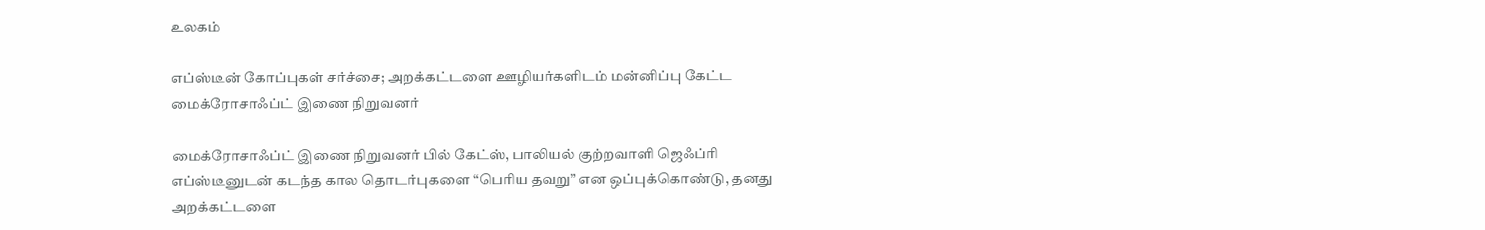உலகம்

எப்ஸ்டீன் கோப்புகள் சர்ச்சை; அறக்கட்டளை ஊழியர்களிடம் மன்னிப்பு கேட்ட மைக்ரோசாஃப்ட் இணை நிறுவனர்

மைக்ரோசாஃப்ட் இணை நிறுவனர் பில் கேட்ஸ், பாலியல் குற்றவாளி ஜெஃப்ரி எப்ஸ்டீனுடன் கடந்த கால தொடர்புகளை “பெரிய தவறு” என ஒப்புக்கொண்டு, தனது அறக்கட்டளை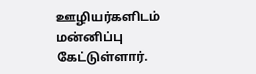ஊழியர்களிடம் மன்னிப்பு கேட்டுள்ளார்.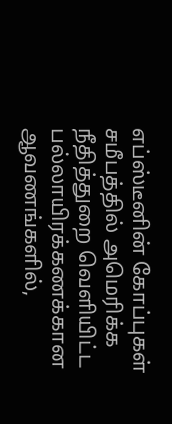எப்ஸ்டீனின் கோப்புகள் சமீபத்தில் அமெரிக்க நீதித்துறை வெளியிட்ட பல்லாயிரக்கணக்கான ஆவணங்களில்,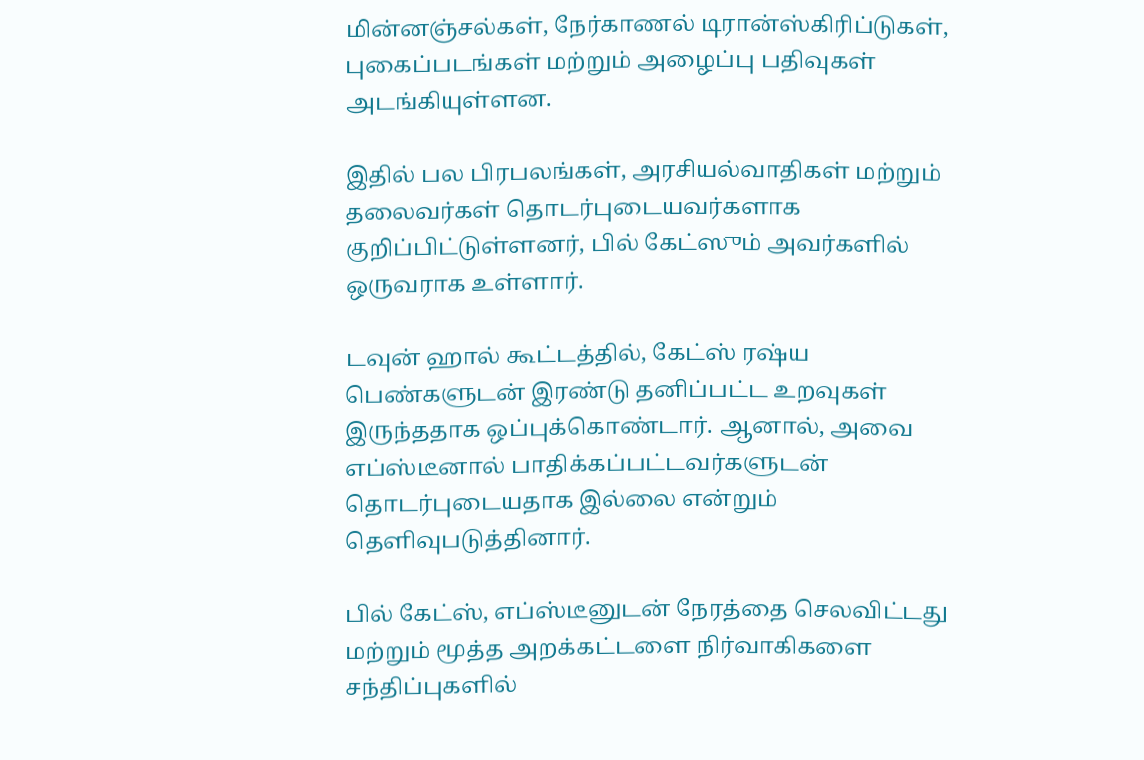மின்னஞ்சல்கள், நேர்காணல் டிரான்ஸ்கிரிப்டுகள், புகைப்படங்கள் மற்றும் அழைப்பு பதிவுகள் அடங்கியுள்ளன.

இதில் பல பிரபலங்கள், அரசியல்வாதிகள் மற்றும் தலைவர்கள் தொடர்புடையவர்களாக குறிப்பிட்டுள்ளனர், பில் கேட்ஸும் அவர்களில் ஒருவராக உள்ளார்.

டவுன் ஹால் கூட்டத்தில், கேட்ஸ் ரஷ்ய பெண்களுடன் இரண்டு தனிப்பட்ட உறவுகள் இருந்ததாக ஒப்புக்கொண்டார். ஆனால், அவை எப்ஸ்டீனால் பாதிக்கப்பட்டவர்களுடன் தொடர்புடையதாக இல்லை என்றும் தெளிவுபடுத்தினார்.

பில் கேட்ஸ், எப்ஸ்டீனுடன் நேரத்தை செலவிட்டது மற்றும் மூத்த அறக்கட்டளை நிர்வாகிகளை சந்திப்புகளில்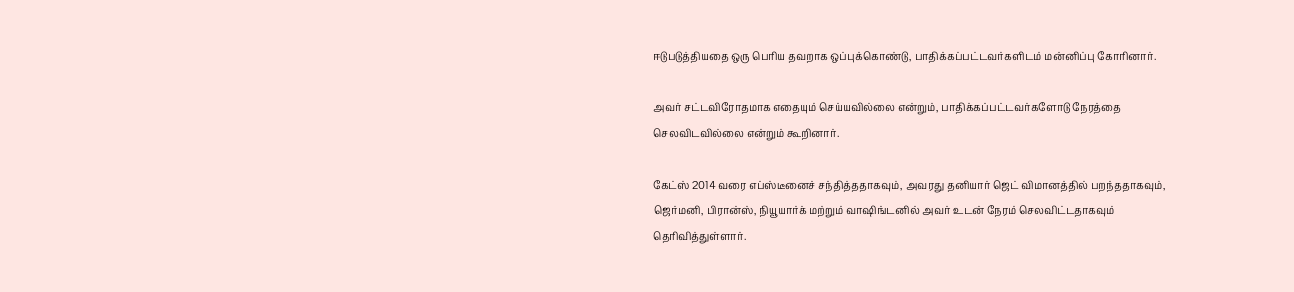ஈடுபடுத்தியதை ஒரு பெரிய தவறாக ஒப்புக்கொண்டு, பாதிக்கப்பட்டவர்களிடம் மன்னிப்பு கோரினார்.

அவர் சட்டவிரோதமாக எதையும் செய்யவில்லை என்றும், பாதிக்கப்பட்டவர்களோடு நேரத்தை செலவிடவில்லை என்றும் கூறினார்.

கேட்ஸ் 2014 வரை எப்ஸ்டீனைச் சந்தித்ததாகவும், அவரது தனியார் ஜெட் விமானத்தில் பறந்ததாகவும், ஜெர்மனி, பிரான்ஸ், நியூயார்க் மற்றும் வாஷிங்டனில் அவர் உடன் நேரம் செலவிட்டதாகவும் தெரிவித்துள்ளார்.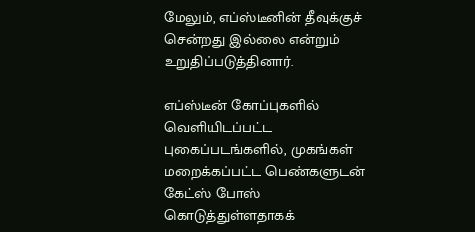மேலும், எப்ஸ்டீனின் தீவுக்குச் சென்றது இல்லை என்றும் உறுதிப்படுத்தினார்.

எப்ஸ்டீன் கோப்புகளில் வெளியிடப்பட்ட புகைப்படங்களில், முகங்கள் மறைக்கப்பட்ட பெண்களுடன் கேட்ஸ் போஸ் கொடுத்துள்ளதாகக்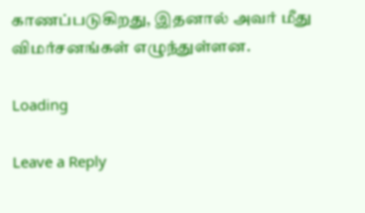காணப்படுகிறது, இதனால் அவர் மீது விமர்சனங்கள் எழுந்துள்ளன.

Loading

Leave a Reply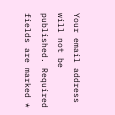Your email address will not be published. Required fields are marked *